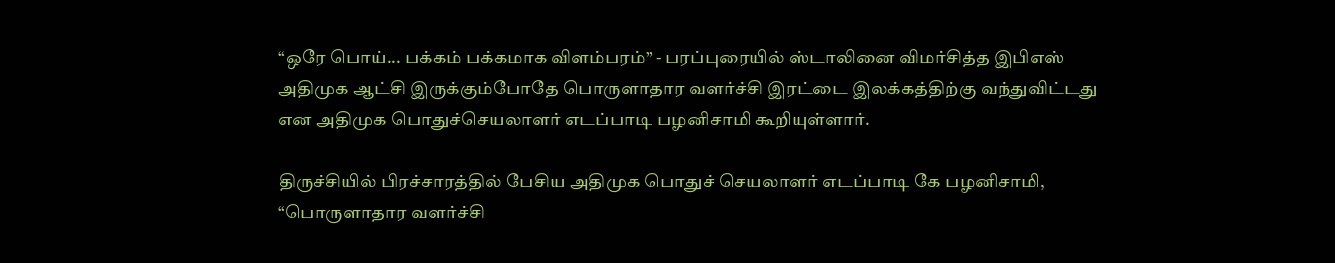“ஒரே பொய்... பக்கம் பக்கமாக விளம்பரம்” - பரப்புரையில் ஸ்டாலினை விமர்சித்த இபிஎஸ்
அதிமுக ஆட்சி இருக்கும்போதே பொருளாதார வளர்ச்சி இரட்டை இலக்கத்திற்கு வந்துவிட்டது என அதிமுக பொதுச்செயலாளர் எடப்பாடி பழனிசாமி கூறியுள்ளார்.

திருச்சியில் பிரச்சாரத்தில் பேசிய அதிமுக பொதுச் செயலாளர் எடப்பாடி கே பழனிசாமி, “பொருளாதார வளர்ச்சி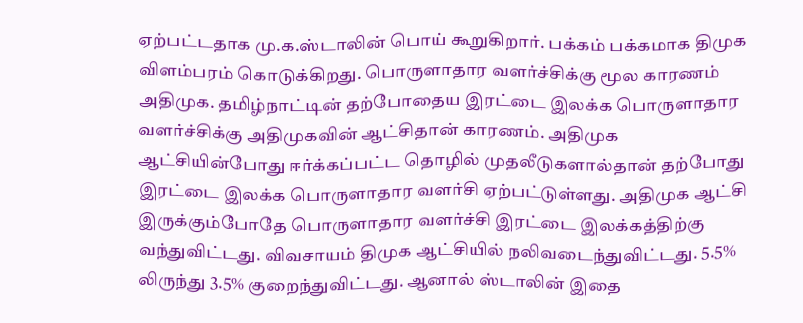ஏற்பட்டதாக மு.க.ஸ்டாலின் பொய் கூறுகிறார். பக்கம் பக்கமாக திமுக விளம்பரம் கொடுக்கிறது. பொருளாதார வளர்ச்சிக்கு மூல காரணம் அதிமுக. தமிழ்நாட்டின் தற்போதைய இரட்டை இலக்க பொருளாதார வளர்ச்சிக்கு அதிமுகவின் ஆட்சிதான் காரணம். அதிமுக ஆட்சியின்போது ஈர்க்கப்பட்ட தொழில் முதலீடுகளால்தான் தற்போது இரட்டை இலக்க பொருளாதார வளர்சி ஏற்பட்டுள்ளது. அதிமுக ஆட்சி இருக்கும்போதே பொருளாதார வளர்ச்சி இரட்டை இலக்கத்திற்கு வந்துவிட்டது. விவசாயம் திமுக ஆட்சியில் நலிவடைந்துவிட்டது. 5.5% லிருந்து 3.5% குறைந்துவிட்டது. ஆனால் ஸ்டாலின் இதை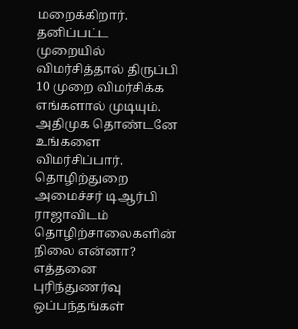மறைக்கிறார். தனிப்பட்ட முறையில் விமர்சித்தால் திருப்பி 10 முறை விமர்சிக்க எங்களால் முடியும். அதிமுக தொண்டனே உங்களை விமர்சிப்பார். தொழிற்துறை அமைச்சர் டிஆர்பி ராஜாவிடம் தொழிற்சாலைகளின் நிலை என்னா? எத்தனை புரிந்துணர்வு ஒப்பந்தங்கள்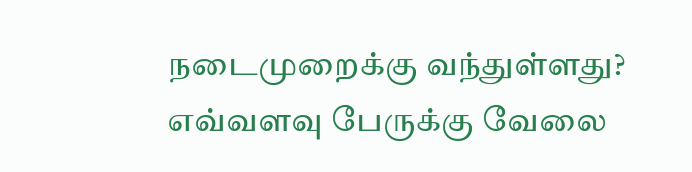நடைமுறைக்கு வந்துள்ளது? எவ்வளவு பேருக்கு வேலை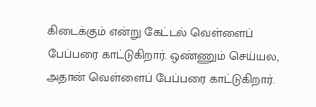கிடைக்கும் என்று கேட்டல் வெள்ளைப் பேப்பரை காட்டுகிறார். ஒண்ணும் செய்யல, அதான் வெள்ளைப் பேப்பரை காட்டுகிறார்.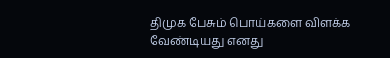திமுக பேசும் பொய்களை விளக்க வேண்டியது எனது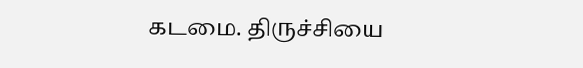கடமை. திருச்சியை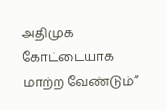அதிமுக கோட்டையாக மாற்ற வேண்டும்”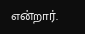என்றார்.